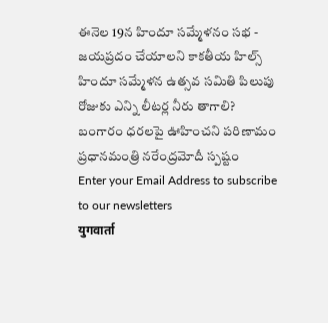ఈనెల 19న హిందూ సమ్మేళనం సభ - జయప్రదం చేయాలని కాకతీయ హిల్స్ హిందూ సమ్మేళన ఉత్సవ సమితి పిలుపు
రోజుకు ఎన్ని లీటర్ల నీరు తాగాలి?
బంగారం ధరలపై ఊహించని పరిణామం
ప్రధానమంత్రి నరేంద్రమోదీ స్పష్టం
Enter your Email Address to subscribe to our newsletters
युगवार्ता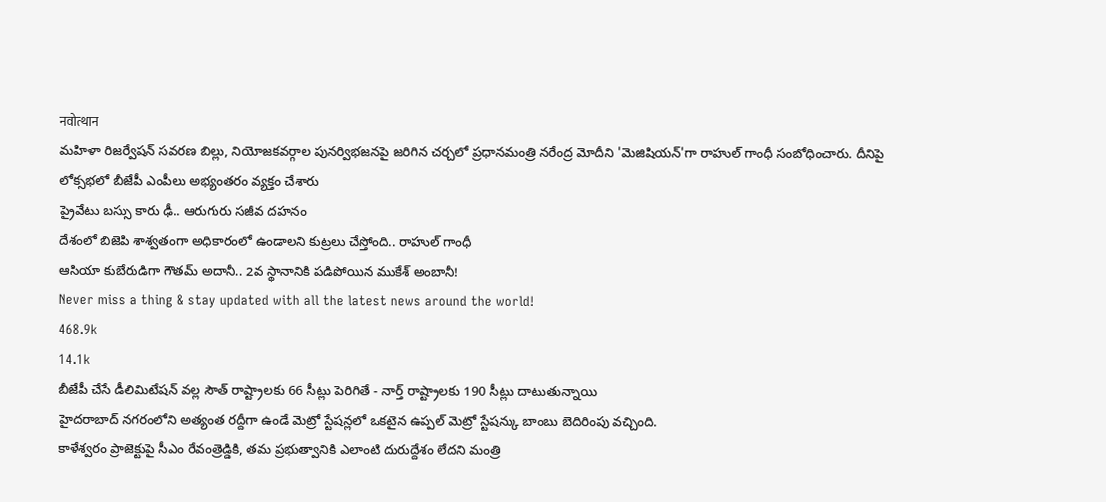नवोत्थान
మహిళా రిజర్వేషన్ సవరణ బిల్లు, నియోజకవర్గాల పునర్విభజనపై జరిగిన చర్చలో ప్రధానమంత్రి నరేంద్ర మోదీని 'మెజిషియన్'గా రాహుల్ గాంధీ సంబోధించారు. దీనిపై లోక్సభలో బీజేపీ ఎంపీలు అభ్యంతరం వ్యక్తం చేశారు
ప్రైవేటు బస్సు కారు ఢీ.. ఆరుగురు సజీవ దహనం
దేశంలో బిజెపి శాశ్వతంగా అధికారంలో ఉండాలని కుట్రలు చేస్తోంది.. రాహుల్ గాంధీ
ఆసియా కుబేరుడిగా గౌతమ్ అదానీ.. 2వ స్థానానికి పడిపోయిన ముకేశ్ అంబానీ!
Never miss a thing & stay updated with all the latest news around the world!
468.9k
14.1k
బీజేపీ చేసే డీలిమిటేషన్ వల్ల సౌత్ రాష్ట్రాలకు 66 సీట్లు పెరిగితే - నార్త్ రాష్ట్రాలకు 190 సీట్లు దాటుతున్నాయి
హైదరాబాద్ నగరంలోని అత్యంత రద్దీగా ఉండే మెట్రో స్టేషన్లలో ఒకటైన ఉప్పల్ మెట్రో స్టేషన్కు బాంబు బెదిరింపు వచ్చింది.
కాళేశ్వరం ప్రాజెక్టుపై సీఎం రేవంత్రెడ్డికి, తమ ప్రభుత్వానికి ఎలాంటి దురుద్దేశం లేదని మంత్రి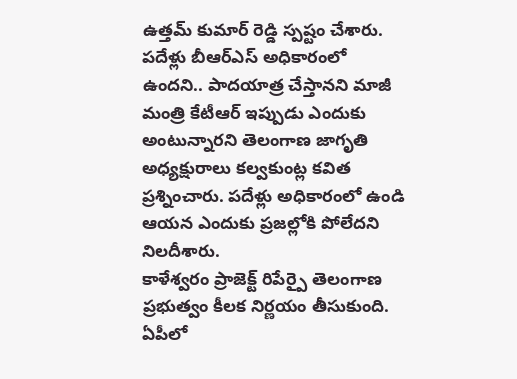ఉత్తమ్ కుమార్ రెడ్డి స్పష్టం చేశారు.
పదేళ్లు బీఆర్ఎస్ అధికారంలో ఉందని.. పాదయాత్ర చేస్తానని మాజీ మంత్రి కేటీఆర్ ఇప్పుడు ఎందుకు అంటున్నారని తెలంగాణ జాగృతి అధ్యక్షురాలు కల్వకుంట్ల కవిత ప్రశ్నించారు. పదేళ్లు అధికారంలో ఉండి ఆయన ఎందుకు ప్రజల్లోకి పోలేదని నిలదీశారు.
కాళేశ్వరం ప్రాజెక్ట్ రిపేర్పై తెలంగాణ ప్రభుత్వం కీలక నిర్ణయం తీసుకుంది.
ఏపీలో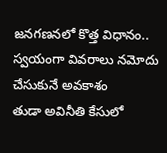జనగణనలో కొత్త విధానం.. స్వయంగా వివరాలు నమోదు చేసుకునే అవకాశం
తుడా అవినీతి కేసులో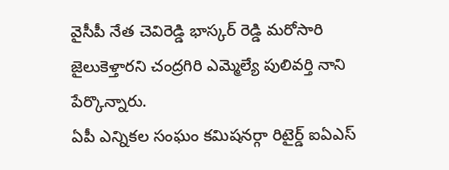వైసీపీ నేత చెవిరెడ్డి భాస్కర్ రెడ్డి మరోసారి జైలుకెళ్తారని చంద్రగిరి ఎమ్మెల్యే పులివర్తి నాని పేర్కొన్నారు.
ఏపీ ఎన్నికల సంఘం కమిషనర్గా రిటైర్డ్ ఐఏఎస్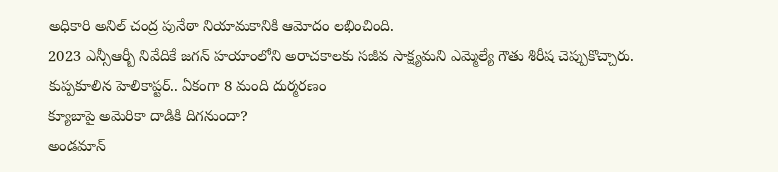అధికారి అనిల్ చంద్ర పునేఠా నియామకానికి ఆమోదం లభించింది.
2023 ఎన్సీఆర్బీ నివేదికే జగన్ హయాంలోని అరాచకాలకు సజీవ సాక్ష్యమని ఎమ్మెల్యే గౌతు శిరీష చెప్పుకొచ్చారు.
కుప్పకూలిన హెలికాప్టర్.. ఏకంగా 8 మంది దుర్మరణం
క్యూబాపై అమెరికా దాడికి దిగనుందా?
అండమాన్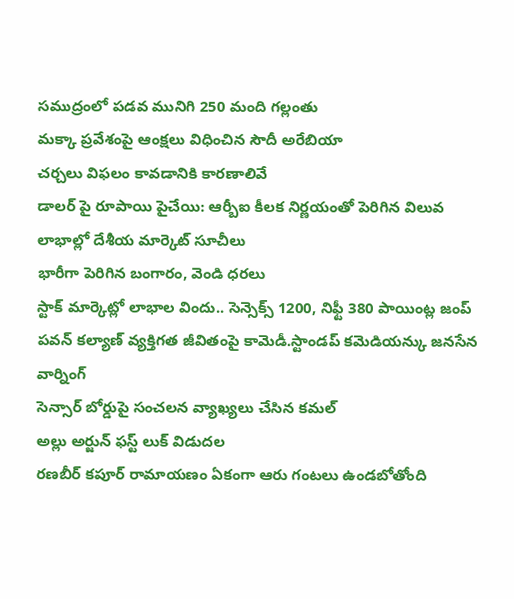సముద్రంలో పడవ మునిగి 250 మంది గల్లంతు
మక్కా ప్రవేశంపై ఆంక్షలు విధించిన సౌదీ అరేబియా
చర్చలు విఫలం కావడానికి కారణాలివే
డాలర్ పై రూపాయి పైచేయి: ఆర్బీఐ కీలక నిర్ణయంతో పెరిగిన విలువ
లాభాల్లో దేశీయ మార్కెట్ సూచీలు
భారీగా పెరిగిన బంగారం, వెండి ధరలు
స్టాక్ మార్కెట్లో లాభాల విందు.. సెన్సెక్స్ 1200, నిఫ్టీ 380 పాయింట్ల జంప్
పవన్ కల్యాణ్ వ్యక్తిగత జీవితంపై కామెడీ.స్టాండప్ కమెడియన్కు జనసేన వార్నింగ్
సెన్సార్ బోర్డుపై సంచలన వ్యాఖ్యలు చేసిన కమల్
అల్లు అర్జున్ ఫస్ట్ లుక్ విడుదల
రణబీర్ కపూర్ రామాయణం ఏకంగా ఆరు గంటలు ఉండబోతోంది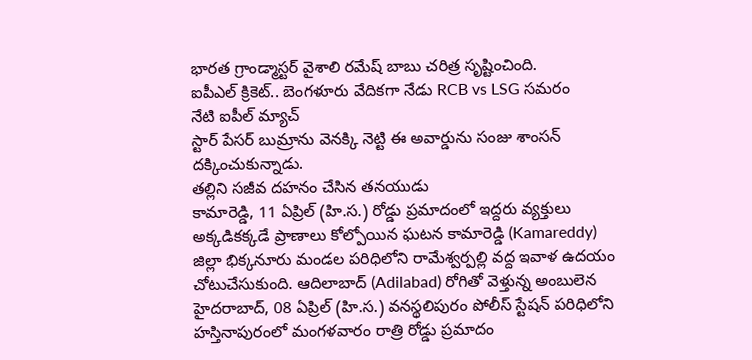భారత గ్రాండ్మాస్టర్ వైశాలి రమేష్ బాబు చరిత్ర సృష్టించింది.
ఐపీఎల్ క్రికెట్.. బెంగళూరు వేదికగా నేడు RCB vs LSG సమరం
నేటి ఐపీల్ మ్యాచ్
స్టార్ పేసర్ బుమ్రాను వెనక్కి నెట్టి ఈ అవార్డును సంజు శాంసన్ దక్కించుకున్నాడు.
తల్లిని సజీవ దహనం చేసిన తనయుడు
కామారెడ్డి, 11 ఏప్రిల్ (హి.స.) రోడ్డు ప్రమాదంలో ఇద్దరు వ్యక్తులు అక్కడికక్కడే ప్రాణాలు కోల్పోయిన ఘటన కామారెడ్డి (Kamareddy) జిల్లా భిక్కనూరు మండల పరిధిలోని రామేశ్వర్పల్లి వద్ద ఇవాళ ఉదయం చోటుచేసుకుంది. ఆదిలాబాద్ (Adilabad) రోగితో వెళ్తున్న అంబులెన
హైదరాబాద్, 08 ఏప్రిల్ (హి.స.) వనస్థలిపురం పోలీస్ స్టేషన్ పరిధిలోని హస్తినాపురంలో మంగళవారం రాత్రి రోడ్డు ప్రమాదం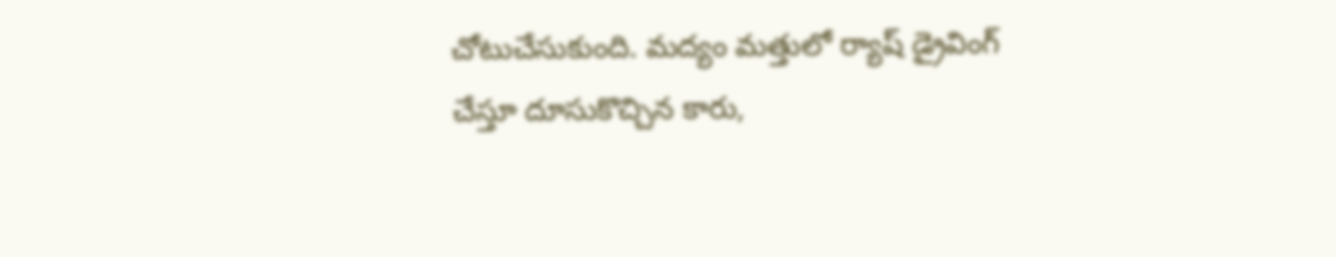చోటుచేసుకుంది. మద్యం మత్తులో ర్యాష్ డ్రైవింగ్ చేస్తూ దూసుకొచ్చిన కారు,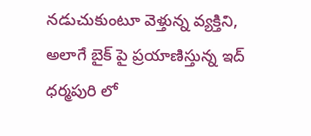నడుచుకుంటూ వెళ్తున్న వ్యక్తిని, అలాగే బైక్ పై ప్రయాణిస్తున్న ఇద్
ధర్మపురి లో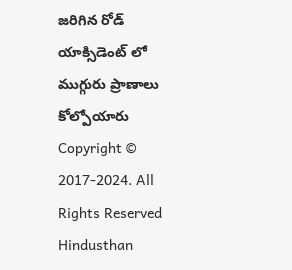జరిగిన రోడ్ యాక్సిడెంట్ లో ముగ్గురు ప్రాణాలు కోల్పోయారు
Copyright © 2017-2024. All Rights Reserved Hindusthan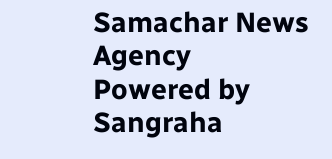Samachar News Agency
Powered by Sangraha